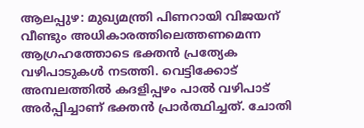ആലപ്പുഴ: മുഖ്യമന്ത്രി പിണറായി വിജയന് വീണ്ടും അധികാരത്തിലെത്തണമെന്ന ആഗ്രഹത്തോടെ ഭക്തൻ പ്രത്യേക വഴിപാടുകൾ നടത്തി. വെട്ടിക്കോട് അമ്പലത്തിൽ കദളിപ്പഴം പാൽ വഴിപാട് അർപ്പിച്ചാണ് ഭക്തൻ പ്രാർത്ഥിച്ചത്. ചോതി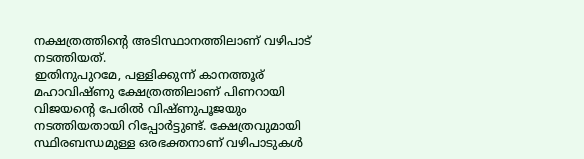നക്ഷത്രത്തിന്റെ അടിസ്ഥാനത്തിലാണ് വഴിപാട് നടത്തിയത്.
ഇതിനുപുറമേ, പള്ളിക്കുന്ന് കാനത്തൂര് മഹാവിഷ്ണു ക്ഷേത്രത്തിലാണ് പിണറായി വിജയന്റെ പേരിൽ വിഷ്ണുപൂജയും നടത്തിയതായി റിപ്പോർട്ടുണ്ട്. ക്ഷേത്രവുമായി സ്ഥിരബന്ധമുള്ള ഒരഭക്തനാണ് വഴിപാടുകൾ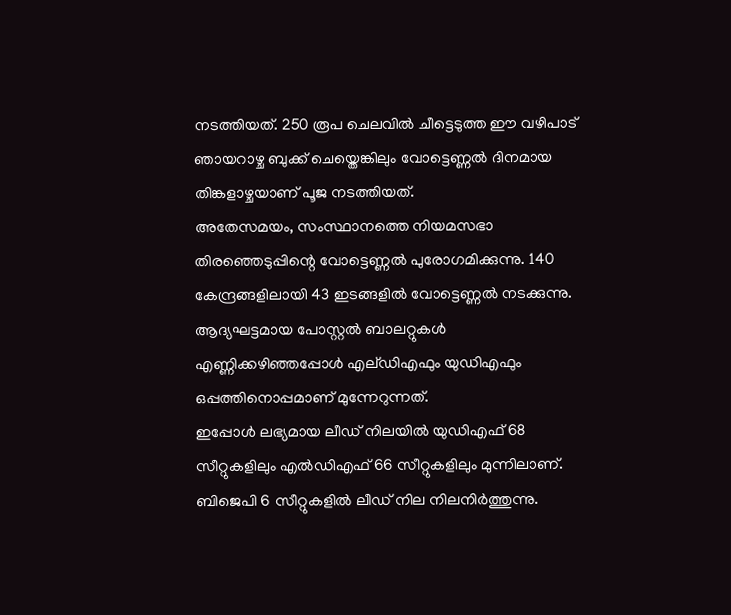നടത്തിയത്. 250 രൂപ ചെലവിൽ ചീട്ടെടുത്ത ഈ വഴിപാട് ഞായറാഴ്ച ബുക്ക് ചെയ്തെങ്കിലും വോട്ടെണ്ണൽ ദിനമായ തിങ്കളാഴ്ചയാണ് പൂജ നടത്തിയത്.
അതേസമയം, സംസ്ഥാനത്തെ നിയമസഭാ തിരഞ്ഞെടുപ്പിന്റെ വോട്ടെണ്ണൽ പുരോഗമിക്കുന്നു. 140 കേന്ദ്രങ്ങളിലായി 43 ഇടങ്ങളിൽ വോട്ടെണ്ണൽ നടക്കുന്നു. ആദ്യഘട്ടമായ പോസ്റ്റൽ ബാലറ്റുകൾ എണ്ണിക്കഴിഞ്ഞപ്പോൾ എല്ഡിഎഫും യുഡിഎഫും ഒപ്പത്തിനൊപ്പമാണ് മുന്നേറുന്നത്.
ഇപ്പോൾ ലഭ്യമായ ലീഡ് നിലയിൽ യുഡിഎഫ് 68 സീറ്റുകളിലും എൽഡിഎഫ് 66 സീറ്റുകളിലും മുന്നിലാണ്. ബിജെപി 6 സീറ്റുകളിൽ ലീഡ് നില നിലനിർത്തുന്നു.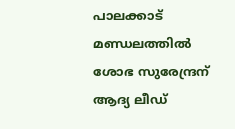പാലക്കാട് മണ്ഡലത്തിൽ ശോഭ സുരേന്ദ്രന് ആദ്യ ലീഡ്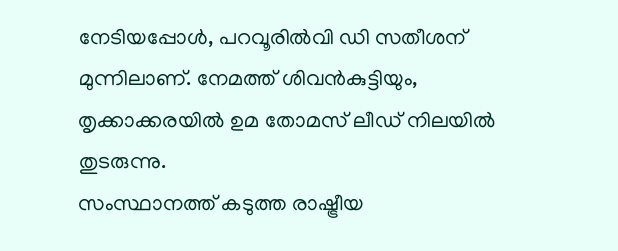നേടിയപ്പോൾ, പറവൂരിൽവി ഡി സതീശന് മുന്നിലാണ്. നേമത്ത് ശിവൻകുട്ടിയും, തൃക്കാക്കരയിൽ ഉമ തോമസ് ലീഡ് നിലയിൽ തുടരുന്നു.
സംസ്ഥാനത്ത് കടുത്ത രാഷ്ട്രീയ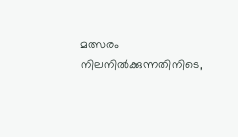മത്സരം നിലനിൽക്കുന്നതിനിടെ,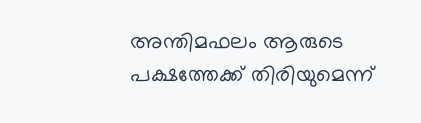അന്തിമഫലം ആരുടെ പക്ഷത്തേക്ക് തിരിയുമെന്ന്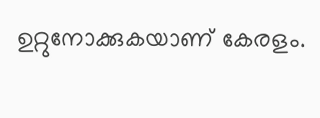ഉറ്റുനോക്കുകയാണ് കേരളം.